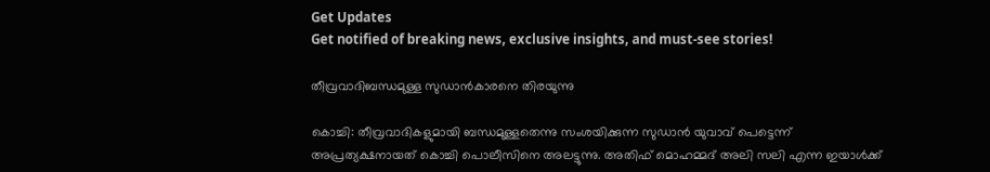Get Updates
Get notified of breaking news, exclusive insights, and must-see stories!

തീവ്രവാദിബന്ധമുള്ള സുഡാന്‍കാരനെ തിരയുന്നു

കൊച്ചി: തീവ്രവാദികളുമായി ബന്ധമുള്ളതെന്നു സംശയിക്കുന്ന സുഡാന്‍ യുവാവ് പെട്ടെന്ന് അപ്രത്യക്ഷനായത് കൊച്ചി പൊലീസിനെ അലട്ടുന്നു. അതിഫ് മൊഹമ്മദ് അലി സലി എന്ന ഇയാള്‍ക്ക്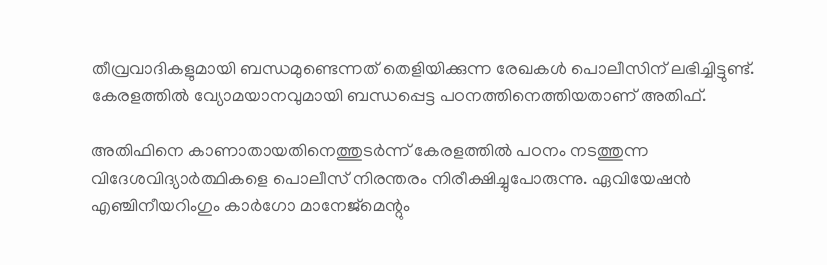തീവ്രവാദികളുമായി ബന്ധമുണ്ടെന്നത് തെളിയിക്കുന്ന രേഖകള്‍ പൊലീസിന് ലഭിച്ചിട്ടുണ്ട്. കേരളത്തില്‍ വ്യോമയാനവുമായി ബന്ധപ്പെട്ട പഠനത്തിനെത്തിയതാണ് അതിഫ്.

അതിഫിനെ കാണാതായതിനെത്തുടര്‍ന്ന് കേരളത്തില്‍ പഠനം നടത്തുന്ന വിദേശവിദ്യാര്‍ത്ഥികളെ പൊലീസ് നിരന്തരം നിരീക്ഷിച്ചുപോരുന്നു. ഏവിയേഷന്‍ എഞ്ചിനീയറിംഗും കാര്‍ഗോ മാനേജ്മെന്റും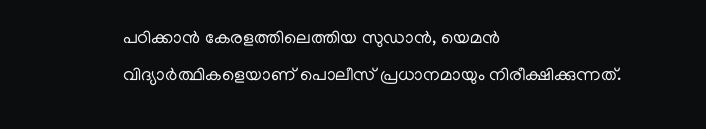പഠിക്കാന്‍ കേരളത്തിലെത്തിയ സുഡാന്‍, യെമന്‍ വിദ്യാര്‍ത്ഥികളെയാണ് പൊലീസ് പ്രധാനമായും നിരീക്ഷിക്കുന്നത്.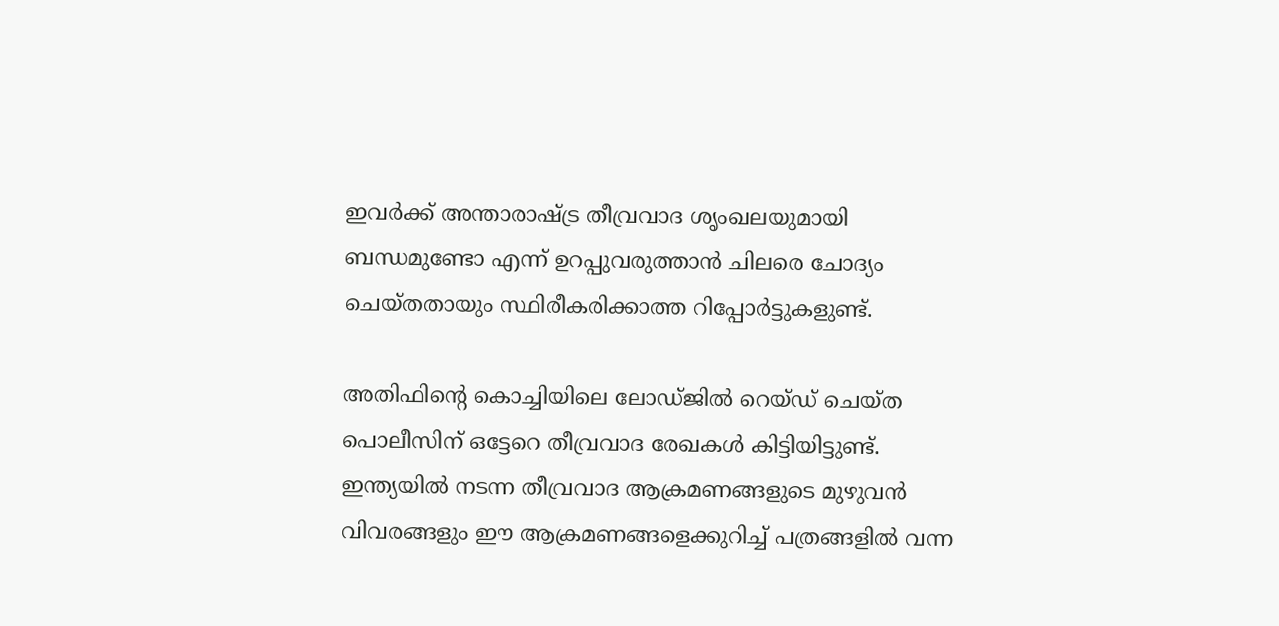ഇവര്‍ക്ക് അന്താരാഷ്ട്ര തീവ്രവാദ ശൃംഖലയുമായി ബന്ധമുണ്ടോ എന്ന് ഉറപ്പുവരുത്താന്‍ ചിലരെ ചോദ്യം ചെയ്തതായും സ്ഥിരീകരിക്കാത്ത റിപ്പോര്‍ട്ടുകളുണ്ട്.

അതിഫിന്റെ കൊച്ചിയിലെ ലോഡ്ജില്‍ റെയ്ഡ് ചെയ്ത പൊലീസിന് ഒട്ടേറെ തീവ്രവാദ രേഖകള്‍ കിട്ടിയിട്ടുണ്ട്. ഇന്ത്യയില്‍ നടന്ന തീവ്രവാദ ആക്രമണങ്ങളുടെ മുഴുവന്‍ വിവരങ്ങളും ഈ ആക്രമണങ്ങളെക്കുറിച്ച് പത്രങ്ങളില്‍ വന്ന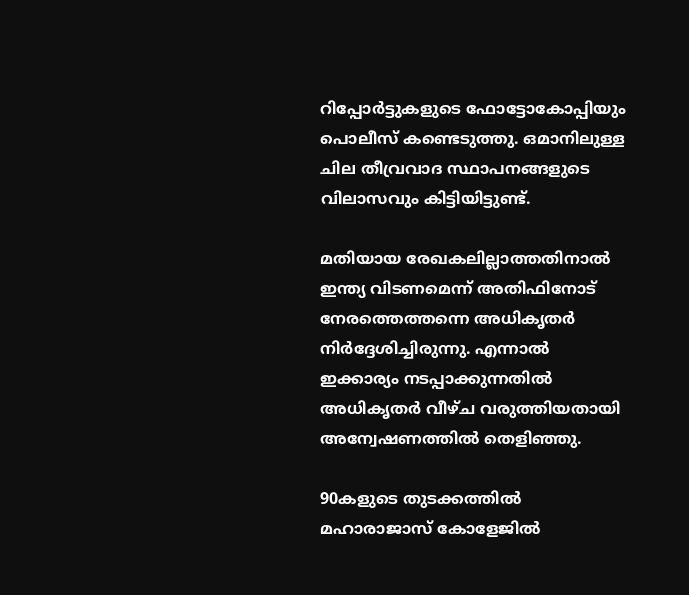റിപ്പോര്‍ട്ടുകളുടെ ഫോട്ടോകോപ്പിയും പൊലീസ് കണ്ടെടുത്തു. ഒമാനിലുള്ള ചില തീവ്രവാദ സ്ഥാപനങ്ങളുടെ വിലാസവും കിട്ടിയിട്ടുണ്ട്.

മതിയായ രേഖകലില്ലാത്തതിനാല്‍ ഇന്ത്യ വിടണമെന്ന് അതിഫിനോട് നേരത്തെത്തന്നെ അധികൃതര്‍ നിര്‍ദ്ദേശിച്ചിരുന്നു. എന്നാല്‍ ഇക്കാര്യം നടപ്പാക്കുന്നതില്‍ അധികൃതര്‍ വീഴ്ച വരുത്തിയതായി അന്വേഷണത്തില്‍ തെളിഞ്ഞു.

90കളുടെ തുടക്കത്തില്‍ മഹാരാജാസ് കോളേജില്‍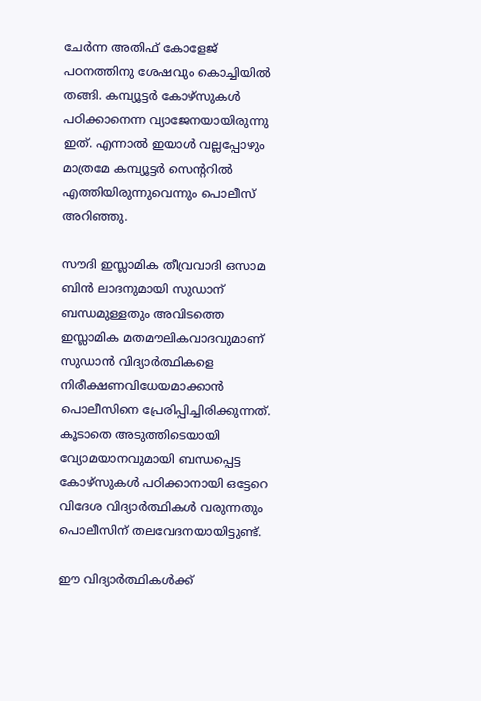ചേര്‍ന്ന അതിഫ് കോളേജ് പഠനത്തിനു ശേഷവും കൊച്ചിയില്‍ തങ്ങി. കമ്പ്യൂട്ടര്‍ കോഴ്സുകള്‍ പഠിക്കാനെന്ന വ്യാജേനയായിരുന്നു ഇത്. എന്നാല്‍ ഇയാള്‍ വല്ലപ്പോഴും മാത്രമേ കമ്പ്യൂട്ടര്‍ സെന്ററില്‍ എത്തിയിരുന്നുവെന്നും പൊലീസ് അറിഞ്ഞു.

സൗദി ഇസ്ലാമിക തീവ്രവാദി ഒസാമ ബിന്‍ ലാദനുമായി സുഡാന് ബന്ധമുള്ളതും അവിടത്തെ ഇസ്ലാമിക മതമൗലികവാദവുമാണ് സുഡാന്‍ വിദ്യാര്‍ത്ഥികളെ നിരീക്ഷണവിധേയമാക്കാന്‍ പൊലീസിനെ പ്രേരിപ്പിച്ചിരിക്കുന്നത്. കൂടാതെ അടുത്തിടെയായി വ്യോമയാനവുമായി ബന്ധപ്പെട്ട കോഴ്സുകള്‍ പഠിക്കാനായി ഒട്ടേറെ വിദേശ വിദ്യാര്‍ത്ഥികള്‍ വരുന്നതും പൊലീസിന് തലവേദനയായിട്ടുണ്ട്.

ഈ വിദ്യാര്‍ത്ഥികള്‍ക്ക്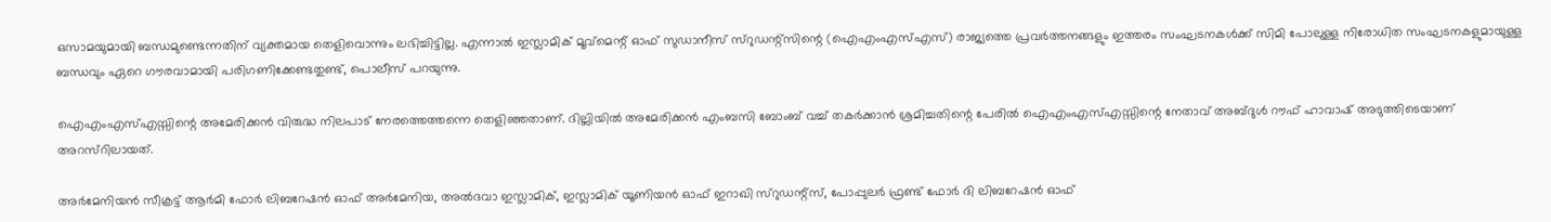ഒസാമയുമായി ബന്ധമുണ്ടെന്നതിന് വ്യക്തമായ തെളിവൊന്നും ലഭിച്ചിട്ടില്ല. എന്നാല്‍ ഇസ്ലാമിക് മൂവ്മെന്റ് ഓഫ് സുഡാനീസ് സ്റുഡന്റ്സിന്റെ (ഐഎംഎസ്എസ്) രാജ്യത്തെ പ്രവര്‍ത്തനങ്ങളും ഇത്തരം സംഘടനകള്‍ക്ക് സിമി പോലുള്ള നിരോധിത സംഘടനകളുമായുള്ള ബന്ധവും ഏറെ ഗൗരവാമായി പരിഗണിക്കേണ്ടതുണ്ട്, പൊലീസ് പറയുന്നു.

ഐഎംഎസ്എസ്സിന്റെ അമേരിക്കന്‍ വിരുദ്ധ നിലപാട് നേരത്തെത്തന്നെ തെളിഞ്ഞതാണ്. ദില്ലിയില്‍ അമേരിക്കന്‍ എംബസി ബോംബ് വച്ച് തകര്‍ക്കാന്‍ ശ്രമിച്ചതിന്റെ പേരില്‍ ഐഎംഎസ്എസ്സിന്റെ നേതാവ് അബ്ദുള്‍ റൗഫ് ഹാവാഷ് അടുത്തിടെയാണ് അറസ്റിലായത്.

അര്‍മേനിയന്‍ സീക്രട്ട് ആര്‍മി ഫോര്‍ ലിബറേഷന്‍ ഓഫ് അര്‍മേനിയ, അല്‍ദവാ ഇസ്ലാമിക്, ഇസ്ലാമിക് യൂണിയന്‍ ഓഫ് ഇറാഖി സ്റുഡന്റ്സ്, പോപ്പുലര്‍ ഫ്രണ്ട് ഫോര്‍ ദി ലിബറേഷന്‍ ഓഫ്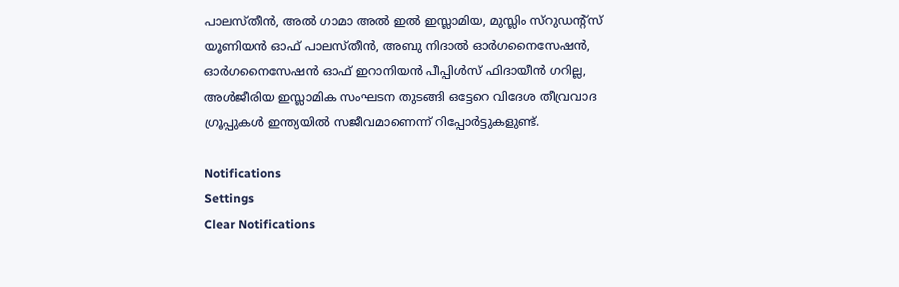പാലസ്തീന്‍, അല്‍ ഗാമാ അല്‍ ഇല്‍ ഇസ്ലാമിയ, മുസ്ലിം സ്റുഡന്റ്സ് യൂണിയന്‍ ഓഫ് പാലസ്തീന്‍, അബു നിദാല്‍ ഓര്‍ഗനൈസേഷന്‍, ഓര്‍ഗനൈസേഷന്‍ ഓഫ് ഇറാനിയന്‍ പീപ്പിള്‍സ് ഫിദായീന്‍ ഗറില്ല, അള്‍ജീരിയ ഇസ്ലാമിക സംഘടന തുടങ്ങി ഒട്ടേറെ വിദേശ തീവ്രവാദ ഗ്രൂപ്പുകള്‍ ഇന്ത്യയില്‍ സജീവമാണെന്ന് റിപ്പോര്‍ട്ടുകളുണ്ട്.

Notifications
Settings
Clear Notifications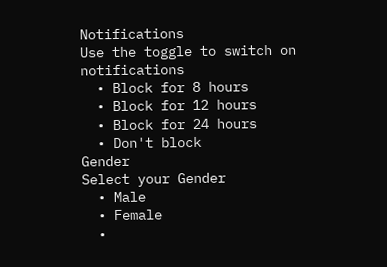Notifications
Use the toggle to switch on notifications
  • Block for 8 hours
  • Block for 12 hours
  • Block for 24 hours
  • Don't block
Gender
Select your Gender
  • Male
  • Female
  •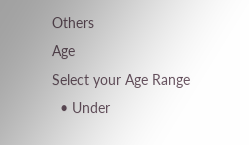Others
Age
Select your Age Range
  • Under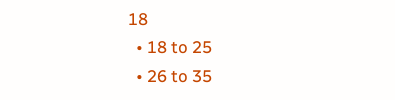18
  • 18 to 25
  • 26 to 35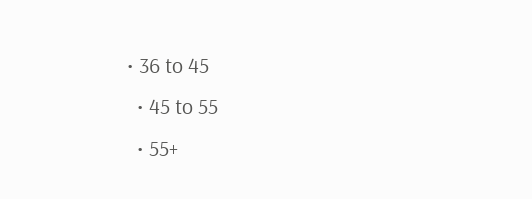• 36 to 45
  • 45 to 55
  • 55+